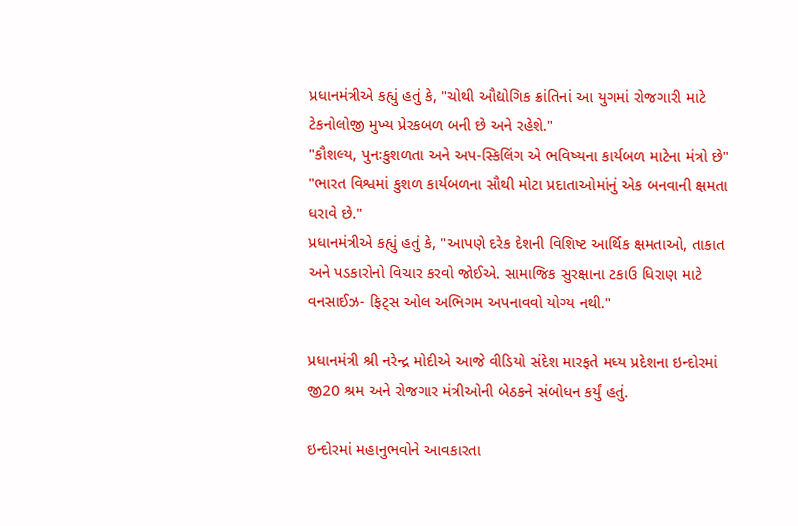પ્રધાનમંત્રીએ કહ્યું હતું કે, "ચોથી ઔદ્યોગિક ક્રાંતિનાં આ યુગમાં રોજગારી માટે ટેકનોલોજી મુખ્ય પ્રેરકબળ બની છે અને રહેશે."
"કૌશલ્ય, પુનઃકુશળતા અને અપ-સ્કિલિંગ એ ભવિષ્યના કાર્યબળ માટેના મંત્રો છે"
"ભારત વિશ્વમાં કુશળ કાર્યબળના સૌથી મોટા પ્રદાતાઓમાંનું એક બનવાની ક્ષમતા ધરાવે છે."
પ્રધાનમંત્રીએ કહ્યું હતું કે, "આપણે દરેક દેશની વિશિષ્ટ આર્થિક ક્ષમતાઓ, તાકાત અને પડકારોનો વિચાર કરવો જોઈએ. સામાજિક સુરક્ષાના ટકાઉ ધિરાણ માટે વનસાઈઝ- ફિટ્સ ઓલ અભિગમ અપનાવવો યોગ્ય નથી."

પ્રધાનમંત્રી શ્રી નરેન્દ્ર મોદીએ આજે વીડિયો સંદેશ મારફતે મધ્ય પ્રદેશના ઇન્દોરમાં જી20 શ્રમ અને રોજગાર મંત્રીઓની બેઠકને સંબોધન કર્યું હતું.

ઇન્દોરમાં મહાનુભવોને આવકારતા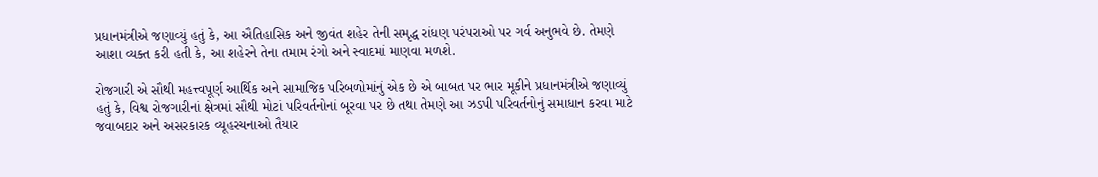પ્રધાનમંત્રીએ જણાવ્યું હતું કે, આ ઐતિહાસિક અને જીવંત શહેર તેની સમૃદ્ધ રાંધણ પરંપરાઓ પર ગર્વ અનુભવે છે. તેમણે આશા વ્યક્ત કરી હતી કે, આ શહેરને તેના તમામ રંગો અને સ્વાદમાં માણવા મળશે.

રોજગારી એ સૌથી મહત્ત્વપૂર્ણ આર્થિક અને સામાજિક પરિબળોમાંનું એક છે એ બાબત પર ભાર મૂકીને પ્રધાનમંત્રીએ જણાવ્યું હતું કે, વિશ્વ રોજગારીનાં ક્ષેત્રમાં સૌથી મોટાં પરિવર્તનોનાં બૂરવા પર છે તથા તેમણે આ ઝડપી પરિવર્તનોનું સમાધાન કરવા માટે જવાબદાર અને અસરકારક વ્યૂહરચનાઓ તૈયાર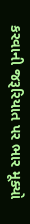કરવાની જરૂરિયાત પર ભાર મૂક્યો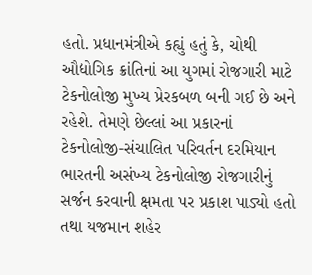હતો. પ્રધાનમંત્રીએ કહ્યું હતું કે, ચોથી ઔદ્યોગિક ક્રાંતિનાં આ યુગમાં રોજગારી માટે ટેકનોલોજી મુખ્ય પ્રેરકબળ બની ગઈ છે અને રહેશે. તેમણે છેલ્લાં આ પ્રકારનાં ટેકનોલોજી-સંચાલિત પરિવર્તન દરમિયાન ભારતની અસંખ્ય ટેકનોલોજી રોજગારીનું સર્જન કરવાની ક્ષમતા પર પ્રકાશ પાડ્યો હતો તથા યજમાન શહેર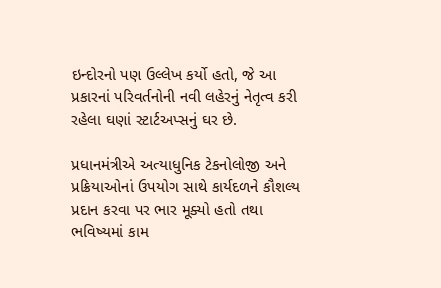ઇન્દોરનો પણ ઉલ્લેખ કર્યો હતો, જે આ પ્રકારનાં પરિવર્તનોની નવી લહેરનું નેતૃત્વ કરી રહેલા ઘણાં સ્ટાર્ટઅપ્સનું ઘર છે.

પ્રધાનમંત્રીએ અત્યાધુનિક ટેકનોલોજી અને પ્રક્રિયાઓનાં ઉપયોગ સાથે કાર્યદળને કૌશલ્ય પ્રદાન કરવા પર ભાર મૂક્યો હતો તથા ભવિષ્યમાં કામ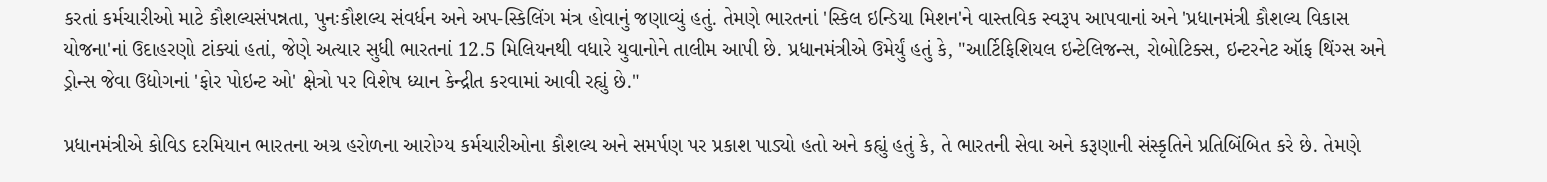કરતાં કર્મચારીઓ માટે કૌશલ્યસંપન્નતા, પુનઃકૌશલ્ય સંવર્ધન અને અપ-સ્કિલિંગ મંત્ર હોવાનું જણાવ્યું હતું. તેમણે ભારતનાં 'સ્કિલ ઇન્ડિયા મિશન'ને વાસ્તવિક સ્વરૂપ આપવાનાં અને 'પ્રધાનમંત્રી કૌશલ્ય વિકાસ યોજના'નાં ઉદાહરણો ટાંક્યાં હતાં, જેણે અત્યાર સુધી ભારતનાં 12.5 મિલિયનથી વધારે યુવાનોને તાલીમ આપી છે. પ્રધાનમંત્રીએ ઉમેર્યું હતું કે, "આર્ટિફિશિયલ ઇન્ટેલિજન્સ, રોબોટિક્સ, ઇન્ટરનેટ ઑફ થિંગ્સ અને ડ્રોન્સ જેવા ઉદ્યોગનાં 'ફોર પોઇન્ટ ઓ' ક્ષેત્રો પર વિશેષ ધ્યાન કેન્દ્રીત કરવામાં આવી રહ્યું છે."

પ્રધાનમંત્રીએ કોવિડ દરમિયાન ભારતના અગ્ર હરોળના આરોગ્ય કર્મચારીઓના કૌશલ્ય અને સમર્પણ પર પ્રકાશ પાડ્યો હતો અને કહ્યું હતું કે, તે ભારતની સેવા અને કરૂણાની સંસ્કૃતિને પ્રતિબિંબિત કરે છે. તેમણે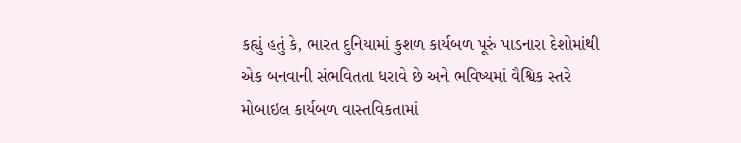કહ્યું હતું કે, ભારત દુનિયામાં કુશળ કાર્યબળ પૂરું પાડનારા દેશોમાંથી એક બનવાની સંભવિતતા ધરાવે છે અને ભવિષ્યમાં વૈશ્વિક સ્તરે મોબાઇલ કાર્યબળ વાસ્તવિકતામાં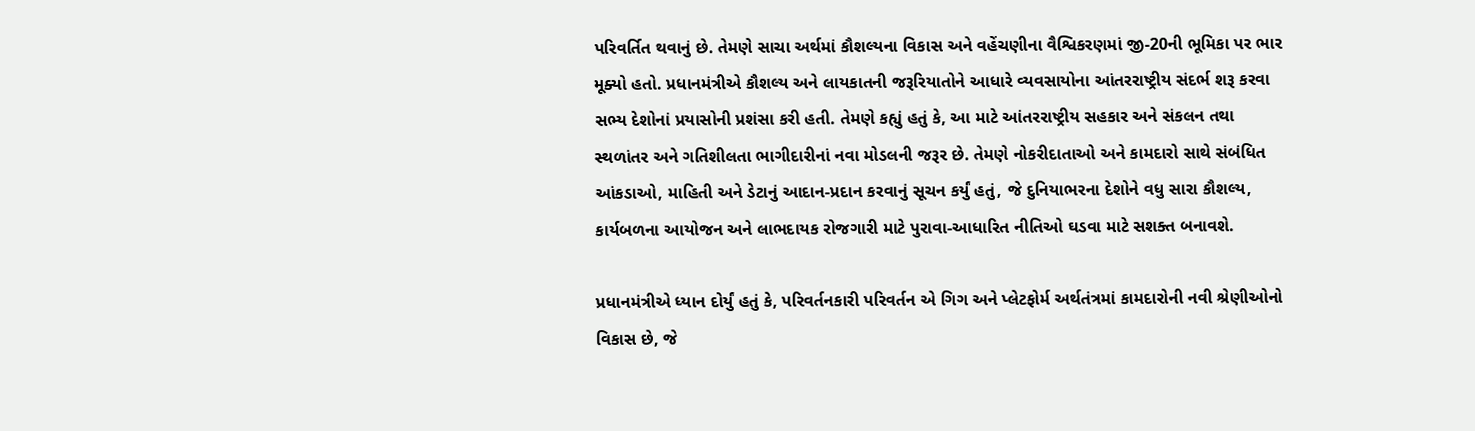પરિવર્તિત થવાનું છે. તેમણે સાચા અર્થમાં કૌશલ્યના વિકાસ અને વહેંચણીના વૈશ્વિકરણમાં જી-20ની ભૂમિકા પર ભાર મૂક્યો હતો. પ્રધાનમંત્રીએ કૌશલ્ય અને લાયકાતની જરૂરિયાતોને આધારે વ્યવસાયોના આંતરરાષ્ટ્રીય સંદર્ભ શરૂ કરવા સભ્ય દેશોનાં પ્રયાસોની પ્રશંસા કરી હતી. તેમણે કહ્યું હતું કે, આ માટે આંતરરાષ્ટ્રીય સહકાર અને સંકલન તથા સ્થળાંતર અને ગતિશીલતા ભાગીદારીનાં નવા મોડલની જરૂર છે. તેમણે નોકરીદાતાઓ અને કામદારો સાથે સંબંધિત આંકડાઓ, માહિતી અને ડેટાનું આદાન-પ્રદાન કરવાનું સૂચન કર્યું હતું, જે દુનિયાભરના દેશોને વધુ સારા કૌશલ્ય, કાર્યબળના આયોજન અને લાભદાયક રોજગારી માટે પુરાવા-આધારિત નીતિઓ ઘડવા માટે સશક્ત બનાવશે.

પ્રધાનમંત્રીએ ધ્યાન દોર્યું હતું કે, પરિવર્તનકારી પરિવર્તન એ ગિગ અને પ્લેટફોર્મ અર્થતંત્રમાં કામદારોની નવી શ્રેણીઓનો વિકાસ છે, જે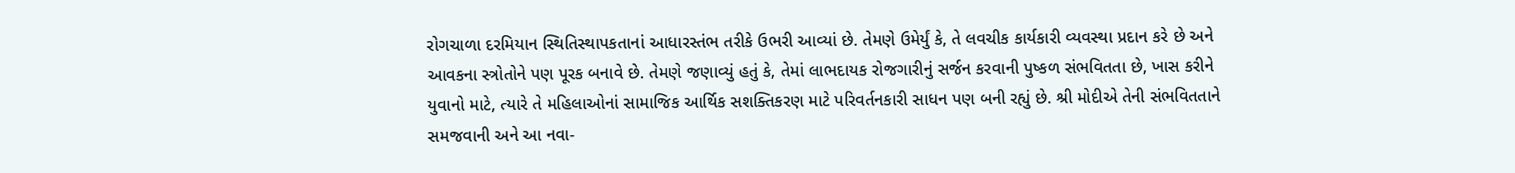રોગચાળા દરમિયાન સ્થિતિસ્થાપકતાનાં આધારસ્તંભ તરીકે ઉભરી આવ્યાં છે. તેમણે ઉમેર્યું કે, તે લવચીક કાર્યકારી વ્યવસ્થા પ્રદાન કરે છે અને આવકના સ્ત્રોતોને પણ પૂરક બનાવે છે. તેમણે જણાવ્યું હતું કે, તેમાં લાભદાયક રોજગારીનું સર્જન કરવાની પુષ્કળ સંભવિતતા છે, ખાસ કરીને યુવાનો માટે, ત્યારે તે મહિલાઓનાં સામાજિક આર્થિક સશક્તિકરણ માટે પરિવર્તનકારી સાધન પણ બની રહ્યું છે. શ્રી મોદીએ તેની સંભવિતતાને સમજવાની અને આ નવા-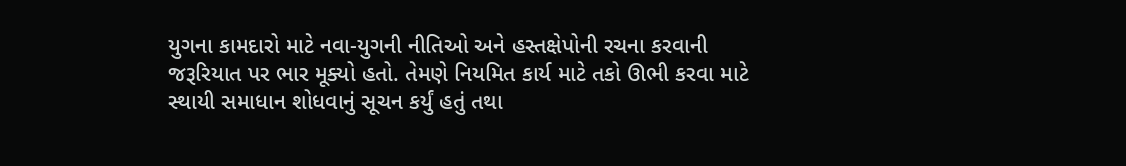યુગના કામદારો માટે નવા-યુગની નીતિઓ અને હસ્તક્ષેપોની રચના કરવાની જરૂરિયાત પર ભાર મૂક્યો હતો. તેમણે નિયમિત કાર્ય માટે તકો ઊભી કરવા માટે સ્થાયી સમાધાન શોધવાનું સૂચન કર્યું હતું તથા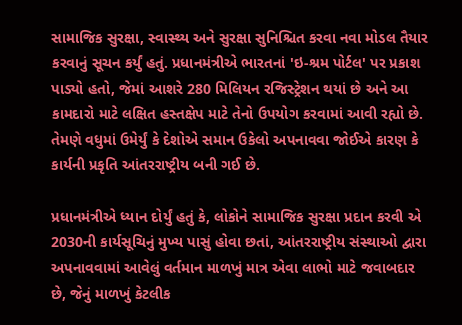સામાજિક સુરક્ષા, સ્વાસ્થ્ય અને સુરક્ષા સુનિશ્ચિત કરવા નવા મોડલ તૈયાર કરવાનું સૂચન કર્યું હતું. પ્રધાનમંત્રીએ ભારતનાં 'ઇ-શ્રમ પોર્ટલ' પર પ્રકાશ પાડ્યો હતો, જેમાં આશરે 280 મિલિયન રજિસ્ટ્રેશન થયાં છે અને આ કામદારો માટે લક્ષિત હસ્તક્ષેપ માટે તેનો ઉપયોગ કરવામાં આવી રહ્યો છે. તેમણે વધુમાં ઉમેર્યું કે દેશોએ સમાન ઉકેલો અપનાવવા જોઈએ કારણ કે કાર્યની પ્રકૃતિ આંતરરાષ્ટ્રીય બની ગઈ છે.

પ્રધાનમંત્રીએ ધ્યાન દોર્યું હતું કે, લોકોને સામાજિક સુરક્ષા પ્રદાન કરવી એ 2030ની કાર્યસૂચિનું મુખ્ય પાસું હોવા છતાં, આંતરરાષ્ટ્રીય સંસ્થાઓ દ્વારા અપનાવવામાં આવેલું વર્તમાન માળખું માત્ર એવા લાભો માટે જવાબદાર છે, જેનું માળખું કેટલીક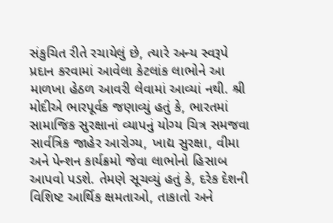સંકુચિત રીતે રચાયેલું છે, ત્યારે અન્ય સ્વરૂપે પ્રદાન કરવામાં આવેલા કેટલાંક લાભોને આ માળખા હેઠળ આવરી લેવામાં આવ્યાં નથી. શ્રી મોદીએ ભારપૂર્વક જણાવ્યું હતું કે, ભારતમાં સામાજિક સુરક્ષાનાં વ્યાપનું યોગ્ય ચિત્ર સમજવા સાર્વત્રિક જાહેર આરોગ્ય, ખાદ્ય સુરક્ષા, વીમા અને પેન્શન કાર્યક્રમો જેવા લાભોનો હિસાબ આપવો પડશે. તેમણે સૂચવ્યું હતું કે, દરેક દેશની વિશિષ્ટ આર્થિક ક્ષમતાઓ, તાકાતો અને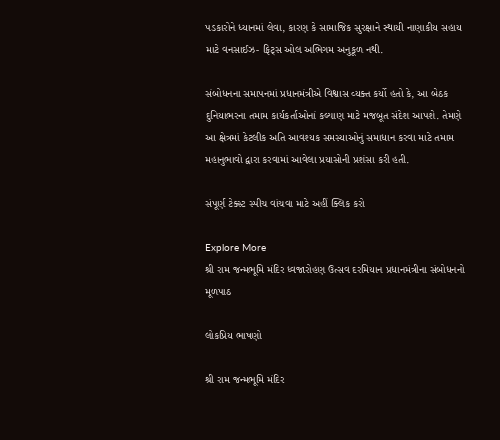પડકારોને ધ્યાનમાં લેવા, કારણ કે સામાજિક સુરક્ષાને સ્થાયી નાણાકીય સહાય માટે વનસાઈઝ- ફિટ્સ ઓલ અભિગમ અનુકૂળ નથી.

સંબોધનના સમાપનમાં પ્રધાનમંત્રીએ વિશ્વાસ વ્યક્ત કર્યો હતો કે, આ બેઠક દુનિયાભરના તમામ કાર્યકર્તાઓનાં કલ્યાણ માટે મજબૂત સંદેશ આપશે. તેમણે આ ક્ષેત્રમાં કેટલીક અતિ આવશ્યક સમસ્યાઓનું સમાધાન કરવા માટે તમામ મહાનુભાવો દ્વારા કરવામાં આવેલા પ્રયાસોની પ્રશંસા કરી હતી.

સંપૂર્ણ ટેક્સ્ટ સ્પીચ વાંચવા માટે અહીં ક્લિક કરો

Explore More
શ્રી રામ જન્મભૂમિ મંદિર ધ્વજારોહણ ઉત્સવ દરમિયાન પ્રધાનમંત્રીના સંબોધનનો મૂળપાઠ

લોકપ્રિય ભાષણો

શ્રી રામ જન્મભૂમિ મંદિર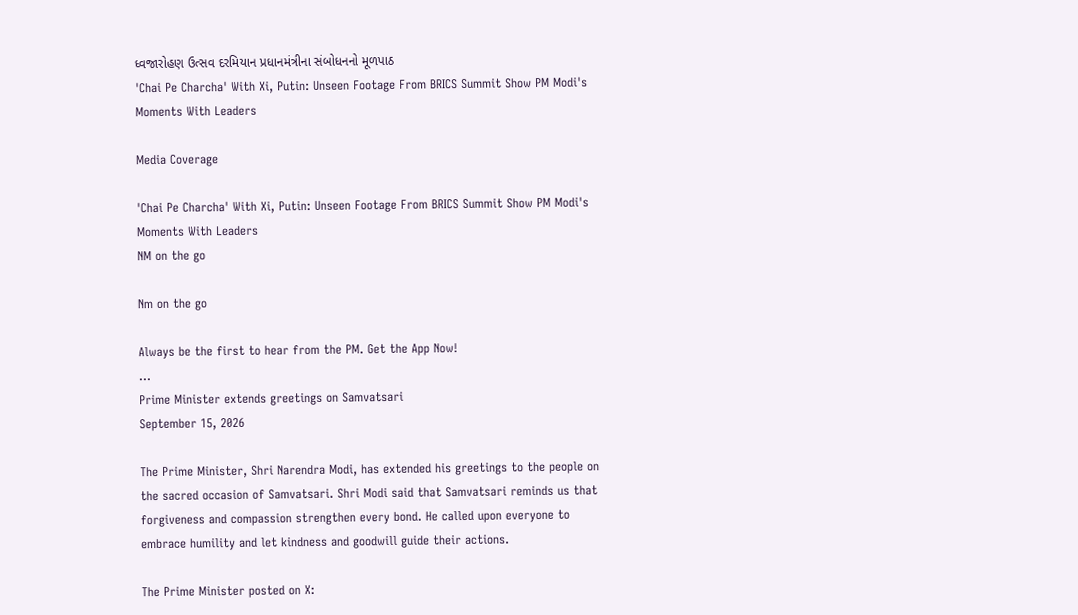ધ્વજારોહણ ઉત્સવ દરમિયાન પ્રધાનમંત્રીના સંબોધનનો મૂળપાઠ
'Chai Pe Charcha' With Xi, Putin: Unseen Footage From BRICS Summit Show PM Modi's Moments With Leaders

Media Coverage

'Chai Pe Charcha' With Xi, Putin: Unseen Footage From BRICS Summit Show PM Modi's Moments With Leaders
NM on the go

Nm on the go

Always be the first to hear from the PM. Get the App Now!
...
Prime Minister extends greetings on Samvatsari
September 15, 2026

The Prime Minister, Shri Narendra Modi, has extended his greetings to the people on the sacred occasion of Samvatsari. Shri Modi said that Samvatsari reminds us that forgiveness and compassion strengthen every bond. He called upon everyone to embrace humility and let kindness and goodwill guide their actions.

The Prime Minister posted on X: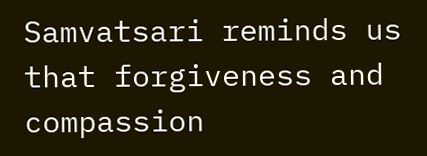Samvatsari reminds us that forgiveness and compassion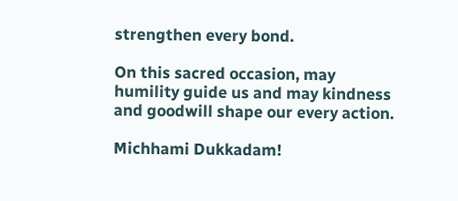strengthen every bond.

On this sacred occasion, may humility guide us and may kindness and goodwill shape our every action.

Michhami Dukkadam!